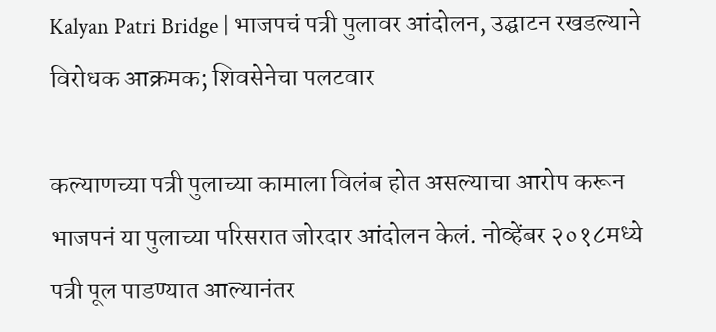Kalyan Patri Bridge | भाजपचं पत्री पुलावर आंदोलन, उद्घाटन रखडल्याने विरोधक आक्रमक; शिवसेनेचा पलटवार

कल्याणच्या पत्री पुलाच्या कामाला विलंब होत असल्याचा आरोप करून भाजपनं या पुलाच्या परिसरात जोरदार आंदोलन केलं. नोव्हेंबर २०१८मध्ये पत्री पूल पाडण्यात आल्यानंतर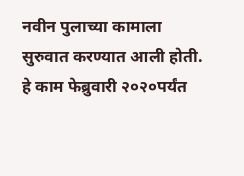नवीन पुलाच्या कामाला सुरुवात करण्यात आली होती. हे काम फेब्रुवारी २०२०पर्यंत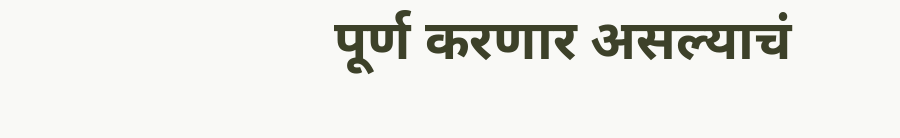पूर्ण करणार असल्याचं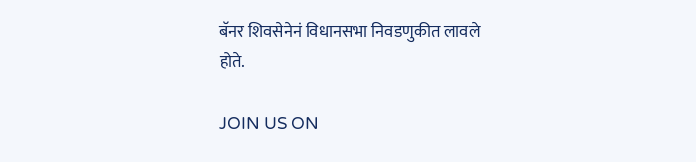बॅनर शिवसेनेनं विधानसभा निवडणुकीत लावले होते.

JOIN US ON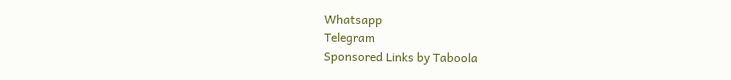Whatsapp
Telegram
Sponsored Links by Taboola